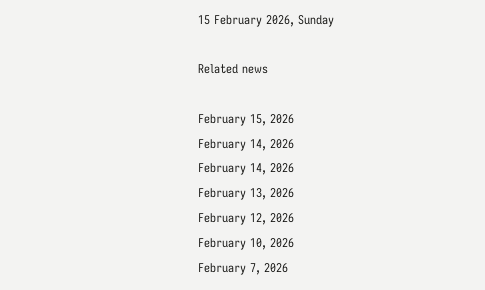15 February 2026, Sunday

Related news

February 15, 2026
February 14, 2026
February 14, 2026
February 13, 2026
February 12, 2026
February 10, 2026
February 7, 2026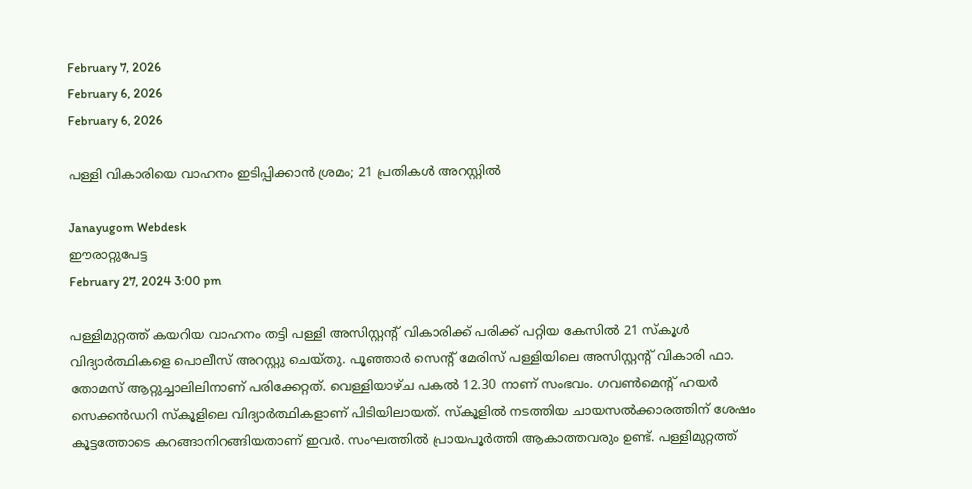February 7, 2026
February 6, 2026
February 6, 2026

പള്ളി വികാരിയെ വാഹനം ഇടിപ്പിക്കാന്‍ ശ്രമം; 21 പ്രതികള്‍ അറസ്റ്റില്‍

Janayugom Webdesk
ഈരാറ്റുപേട്ട
February 27, 2024 3:00 pm

പള്ളിമുറ്റത്ത് കയറിയ വാഹനം തട്ടി പള്ളി അസിസ്റ്റന്റ് വികാരിക്ക് പരിക്ക് പറ്റിയ കേസിൽ 21 സ്കൂൾ വിദ്യാർത്ഥികളെ പൊലീസ് അറസ്റ്റു ചെയ്തു. പൂഞ്ഞാർ സെന്റ് മേരിസ് പള്ളിയിലെ അസിസ്റ്റന്റ് വികാരി ഫാ. തോമസ് ആറ്റുച്ചാലിലിനാണ് പരിക്കേറ്റത്. വെള്ളിയാഴ്ച പകൽ 12.30 നാണ് സംഭവം. ഗവൺമെന്റ് ഹയർ സെക്കൻഡറി സ്കൂളിലെ വിദ്യാർത്ഥികളാണ് പിടിയിലായത്. സ്കൂളിൽ നടത്തിയ ചായസൽക്കാരത്തിന് ശേഷം കൂട്ടത്തോടെ കറങ്ങാനിറങ്ങിയതാണ് ഇവർ. സംഘത്തിൽ പ്രായപൂർത്തി ആകാത്തവരും ഉണ്ട്. പള്ളിമുറ്റത്ത്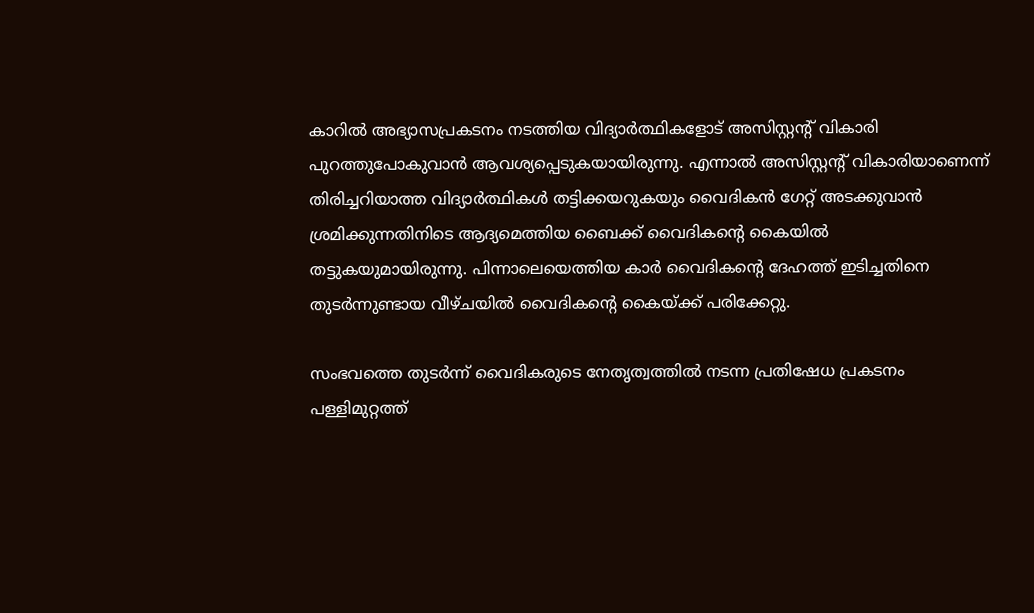കാറില്‍ അഭ്യാസപ്രകടനം നടത്തിയ വിദ്യാര്‍ത്ഥികളോട് അസിസ്റ്റന്റ് വികാരി പുറത്തുപോകുവാൻ ആവശ്യപ്പെടുകയായിരുന്നു. എന്നാൽ അസിസ്റ്റന്റ് വികാരിയാണെന്ന് തിരിച്ചറിയാത്ത വിദ്യാര്‍ത്ഥികള്‍ തട്ടിക്കയറുകയും വൈദികൻ ഗേറ്റ് അടക്കുവാൻ ശ്രമിക്കുന്നതിനിടെ ആദ്യമെത്തിയ ബൈക്ക് വൈദികന്റെ കൈയിൽ തട്ടുകയുമായിരുന്നു. പിന്നാലെയെത്തിയ കാർ വൈദികന്റെ ദേഹത്ത് ഇടിച്ചതിനെ തുടർന്നുണ്ടായ വീഴ്ചയില്‍ വൈദികന്റെ കൈയ്ക്ക് പരിക്കേറ്റു.

സംഭവത്തെ തുടര്‍ന്ന് വൈദികരുടെ നേതൃത്വത്തിൽ നടന്ന പ്രതിഷേധ പ്രകടനം പള്ളിമുറ്റത്ത്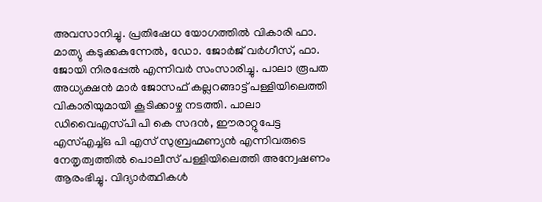അവസാനിച്ചു. പ്രതിഷേധ യോഗത്തിൽ വികാരി ഫാ. മാത്യു കടുക്കകുന്നേൽ, ഡോ. ജോർജ് വർഗീസ്, ഫാ. ജോയി നിരപ്പേൽ എന്നിവർ സംസാരിച്ചു. പാലാ രൂപത അധ്യക്ഷൻ മാർ ജോസഫ് കല്ലറങ്ങാട്ട് പള്ളിയിലെത്തി വികാരിയുമായി കൂടിക്കാഴ്ച നടത്തി. പാലാ ഡിവൈഎസ്‍പി പി കെ സദൻ, ഈരാറ്റുപേട്ട എസ്എച്ച്ഒ പി എസ് സുബ്രഹ്മണ്യൻ എന്നിവരുടെ നേതൃത്വത്തിൽ പൊലീസ് പള്ളിയിലെത്തി അന്വേഷണം ആരംഭിച്ചു. വിദ്യാർത്ഥികൾ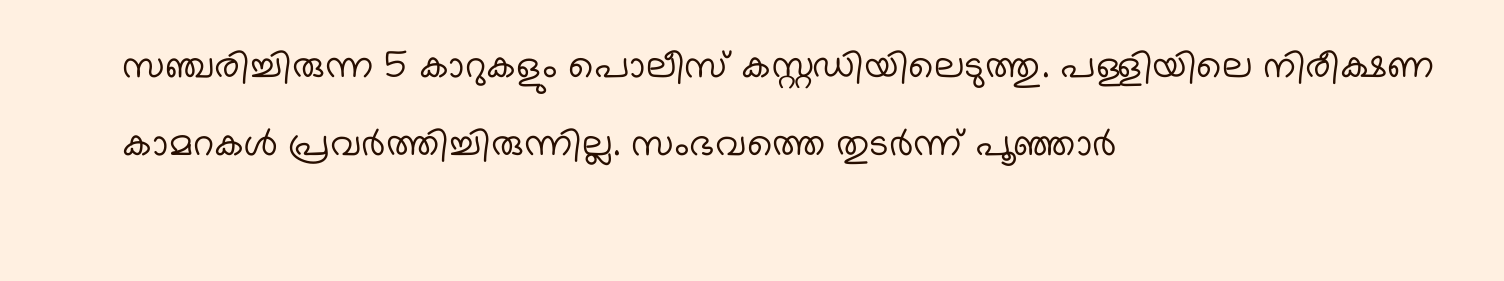സഞ്ചരിച്ചിരുന്ന 5 കാറുകളും പൊലീസ് കസ്റ്റഡിയിലെടുത്തു. പള്ളിയിലെ നിരീക്ഷണ കാമറകൾ പ്രവർത്തിച്ചിരുന്നില്ല. സംഭവത്തെ തുടർന്ന് പൂഞ്ഞാർ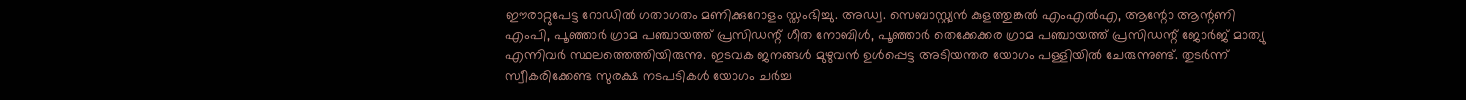ഈരാറ്റുപേട്ട റോഡിൽ ഗതാഗതം മണിക്കുറോളം സ്തംഭിച്ചു. അഡ്വ. സെബാസ്റ്റ്യൻ കുളത്തുങ്കൽ എംഎൽഎ, ആന്റോ ആന്റണി എംപി, പൂഞ്ഞാർ ഗ്രാമ പഞ്ചായത്ത് പ്രസിഡന്റ് ഗീത നോബിൾ, പൂഞ്ഞാർ തെക്കേക്കര ഗ്രാമ പഞ്ചായത്ത് പ്രസിഡന്റ് ജോർജ് മാത്യു എന്നിവർ സ്ഥലത്തെത്തിയിരുന്നു. ഇടവക ജനങ്ങൾ മുഴുവൻ ഉൾപ്പെട്ട അടിയന്തര യോഗം പള്ളിയിൽ ചേരുന്നുണ്ട്. തുടർന്ന് സ്വീകരിക്കേണ്ട സുരക്ഷ നടപടികള്‍ യോഗം ചർച്ച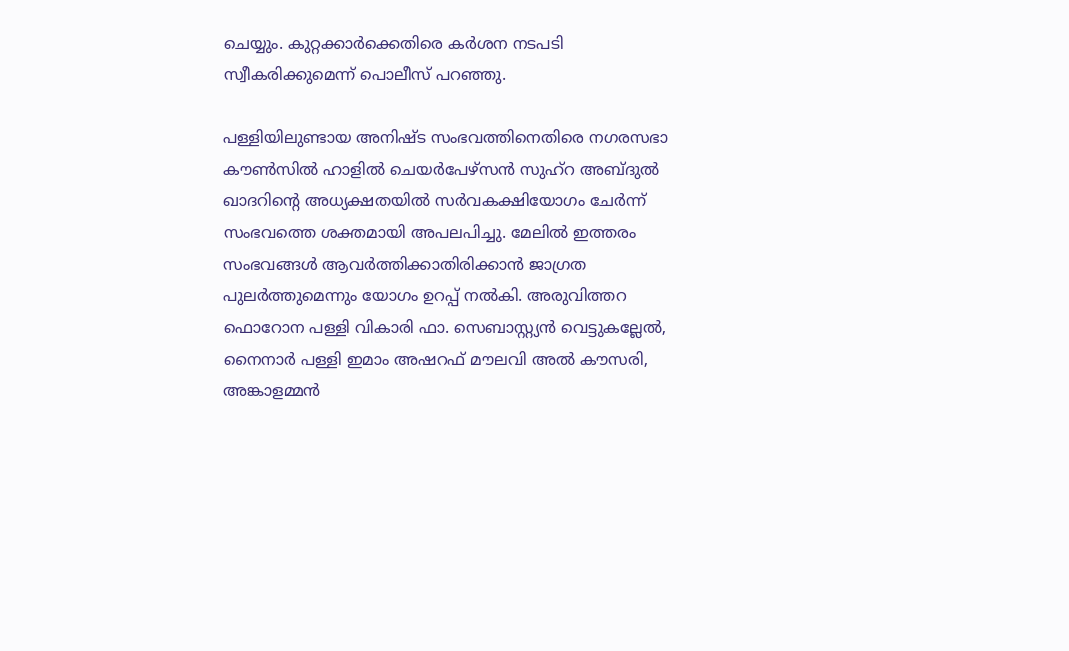ചെയ്യും. കുറ്റക്കാർക്കെതിരെ കർശന നടപടി സ്വീകരിക്കുമെന്ന് പൊലീസ് പറഞ്ഞു.

പള്ളിയിലുണ്ടായ അനിഷ്ട സംഭവത്തിനെതിരെ നഗരസഭാ കൗൺസിൽ ഹാളിൽ ചെയർപേഴ്സൻ സുഹ്റ അബ്ദുൽ ഖാദറിന്റെ അധ്യക്ഷതയില്‍ സർവകക്ഷിയോഗം ചേർന്ന് സംഭവത്തെ ശക്തമായി അപലപിച്ചു. മേലിൽ ഇത്തരം സംഭവങ്ങൾ ആവർത്തിക്കാതിരിക്കാൻ ജാഗ്രത പുലർത്തുമെന്നും യോഗം ഉറപ്പ് നൽകി. അരുവിത്തറ ഫൊറോന പള്ളി വികാരി ഫാ. സെബാസ്റ്റ്യൻ വെട്ടുകല്ലേൽ, നൈനാർ പള്ളി ഇമാം അഷറഫ് മൗലവി അൽ കൗസരി, അങ്കാളമ്മൻ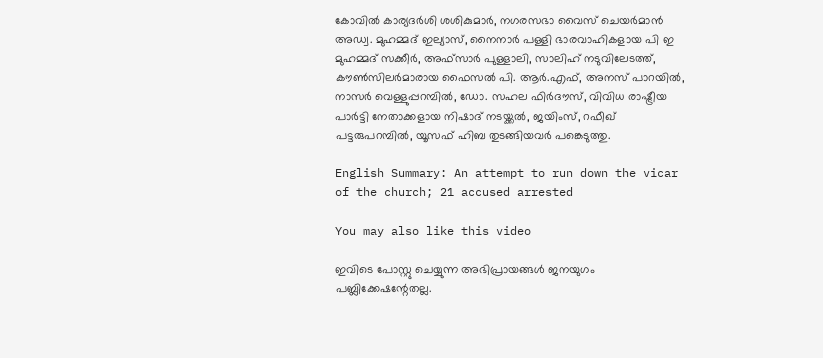കോവിൽ കാര്യദർശി ശശികുമാർ, നഗരസഭാ വൈസ് ചെയർമാൻ അഡ്വ. മുഹമ്മദ് ഇല്യാസ്, നൈനാർ പള്ളി ഭാരവാഹികളായ പി ഇ മുഹമ്മദ് സക്കീർ, അഫ്സാർ പുള്ളാലി, സാലിഹ് നടുവിലേടത്ത്, കൗൺസിലര്‍മാരായ ഫൈസൽ പി. ആർ.എഫ്, അനസ് പാറയിൽ, നാസർ വെള്ളുപ്പറമ്പിൽ, ഡോ. സഹല ഫിർദൗസ്, വിവിധ രാഷ്ട്രീയ പാർട്ടി നേതാക്കളായ നിഷാദ് നടയ്ക്കൽ, ജയിംസ്, റഫീഖ് പട്ടരുപറമ്പിൽ, യൂസഫ് ഹിബ തുടങ്ങിയവർ പങ്കെടുത്തു.

English Summary: An attempt to run down the vicar of the church; 21 accused arrested

You may also like this video

ഇവിടെ പോസ്റ്റു ചെയ്യുന്ന അഭിപ്രായങ്ങള്‍ ജനയുഗം പബ്ലിക്കേഷന്റേതല്ല.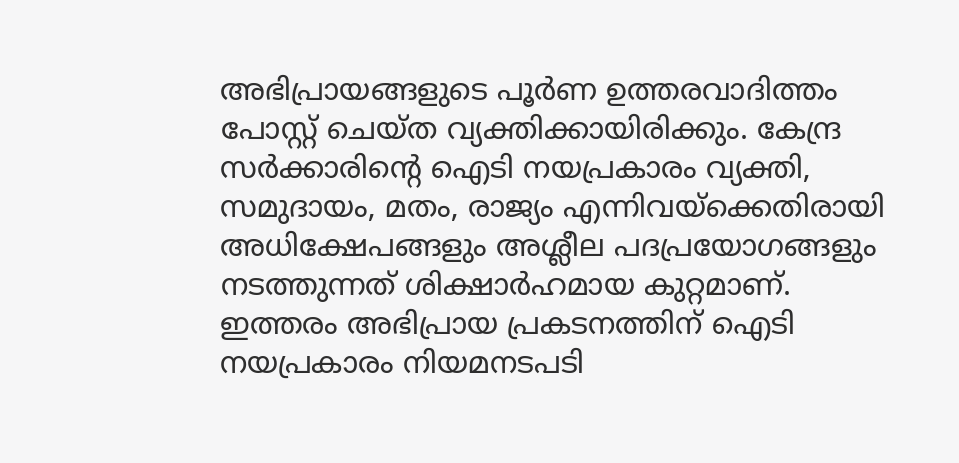അഭിപ്രായങ്ങളുടെ പൂര്‍ണ ഉത്തരവാദിത്തം പോസ്റ്റ് ചെയ്ത വ്യക്തിക്കായിരിക്കും. കേന്ദ്ര സര്‍ക്കാരിന്റെ ഐടി നയപ്രകാരം വ്യക്തി, സമുദായം, മതം, രാജ്യം എന്നിവയ്‌ക്കെതിരായി അധിക്ഷേപങ്ങളും അശ്ലീല പദപ്രയോഗങ്ങളും നടത്തുന്നത് ശിക്ഷാര്‍ഹമായ കുറ്റമാണ്. ഇത്തരം അഭിപ്രായ പ്രകടനത്തിന് ഐടി നയപ്രകാരം നിയമനടപടി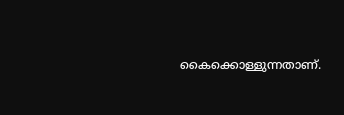കൈക്കൊള്ളുന്നതാണ്.